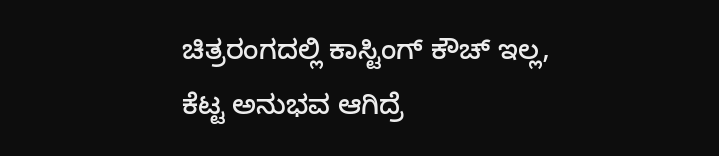ಚಿತ್ರರಂಗದಲ್ಲಿ ಕಾಸ್ಟಿಂಗ್ ಕೌಚ್ ಇಲ್ಲ, ಕೆಟ್ಟ ಅನುಭವ ಆಗಿದ್ರೆ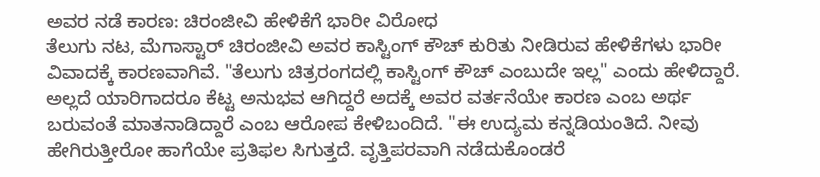ಅವರ ನಡೆ ಕಾರಣ: ಚಿರಂಜೀವಿ ಹೇಳಿಕೆಗೆ ಭಾರೀ ವಿರೋಧ
ತೆಲುಗು ನಟ, ಮೆಗಾಸ್ಟಾರ್ ಚಿರಂಜೀವಿ ಅವರ ಕಾಸ್ಟಿಂಗ್ ಕೌಚ್ ಕುರಿತು ನೀಡಿರುವ ಹೇಳಿಕೆಗಳು ಭಾರೀ ವಿವಾದಕ್ಕೆ ಕಾರಣವಾಗಿವೆ. "ತೆಲುಗು ಚಿತ್ರರಂಗದಲ್ಲಿ ಕಾಸ್ಟಿಂಗ್ ಕೌಚ್ ಎಂಬುದೇ ಇಲ್ಲ" ಎಂದು ಹೇಳಿದ್ದಾರೆ. ಅಲ್ಲದೆ ಯಾರಿಗಾದರೂ ಕೆಟ್ಟ ಅನುಭವ ಆಗಿದ್ದರೆ ಅದಕ್ಕೆ ಅವರ ವರ್ತನೆಯೇ ಕಾರಣ ಎಂಬ ಅರ್ಥ ಬರುವಂತೆ ಮಾತನಾಡಿದ್ದಾರೆ ಎಂಬ ಆರೋಪ ಕೇಳಿಬಂದಿದೆ. "ಈ ಉದ್ಯಮ ಕನ್ನಡಿಯಂತಿದೆ. ನೀವು ಹೇಗಿರುತ್ತೀರೋ ಹಾಗೆಯೇ ಪ್ರತಿಫಲ ಸಿಗುತ್ತದೆ. ವೃತ್ತಿಪರವಾಗಿ ನಡೆದುಕೊಂಡರೆ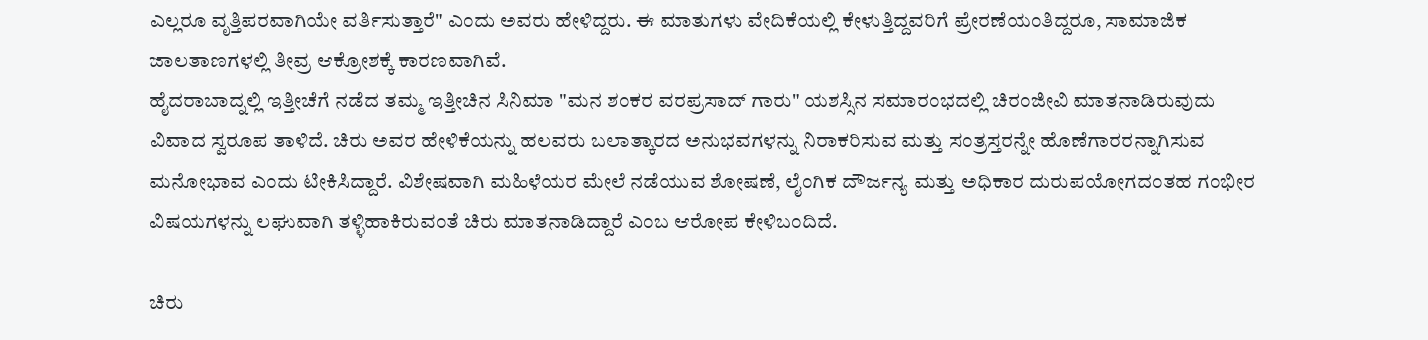ಎಲ್ಲರೂ ವೃತ್ತಿಪರವಾಗಿಯೇ ವರ್ತಿಸುತ್ತಾರೆ" ಎಂದು ಅವರು ಹೇಳಿದ್ದರು. ಈ ಮಾತುಗಳು ವೇದಿಕೆಯಲ್ಲಿ ಕೇಳುತ್ತಿದ್ದವರಿಗೆ ಪ್ರೇರಣೆಯಂತಿದ್ದರೂ, ಸಾಮಾಜಿಕ ಜಾಲತಾಣಗಳಲ್ಲಿ ತೀವ್ರ ಆಕ್ರೋಶಕ್ಕೆ ಕಾರಣವಾಗಿವೆ.
ಹೈದರಾಬಾದ್ನಲ್ಲಿ ಇತ್ತೀಚೆಗೆ ನಡೆದ ತಮ್ಮ ಇತ್ತೀಚಿನ ಸಿನಿಮಾ "ಮನ ಶಂಕರ ವರಪ್ರಸಾದ್ ಗಾರು" ಯಶಸ್ಸಿನ ಸಮಾರಂಭದಲ್ಲಿ ಚಿರಂಜೀವಿ ಮಾತನಾಡಿರುವುದು ವಿವಾದ ಸ್ವರೂಪ ತಾಳಿದೆ. ಚಿರು ಅವರ ಹೇಳಿಕೆಯನ್ನು ಹಲವರು ಬಲಾತ್ಕಾರದ ಅನುಭವಗಳನ್ನು ನಿರಾಕರಿಸುವ ಮತ್ತು ಸಂತ್ರಸ್ತರನ್ನೇ ಹೊಣೆಗಾರರನ್ನಾಗಿಸುವ ಮನೋಭಾವ ಎಂದು ಟೀಕಿಸಿದ್ದಾರೆ. ವಿಶೇಷವಾಗಿ ಮಹಿಳೆಯರ ಮೇಲೆ ನಡೆಯುವ ಶೋಷಣೆ, ಲೈಂಗಿಕ ದೌರ್ಜನ್ಯ ಮತ್ತು ಅಧಿಕಾರ ದುರುಪಯೋಗದಂತಹ ಗಂಭೀರ ವಿಷಯಗಳನ್ನು ಲಘುವಾಗಿ ತಳ್ಳಿಹಾಕಿರುವಂತೆ ಚಿರು ಮಾತನಾಡಿದ್ದಾರೆ ಎಂಬ ಆರೋಪ ಕೇಳಿಬಂದಿದೆ.

ಚಿರು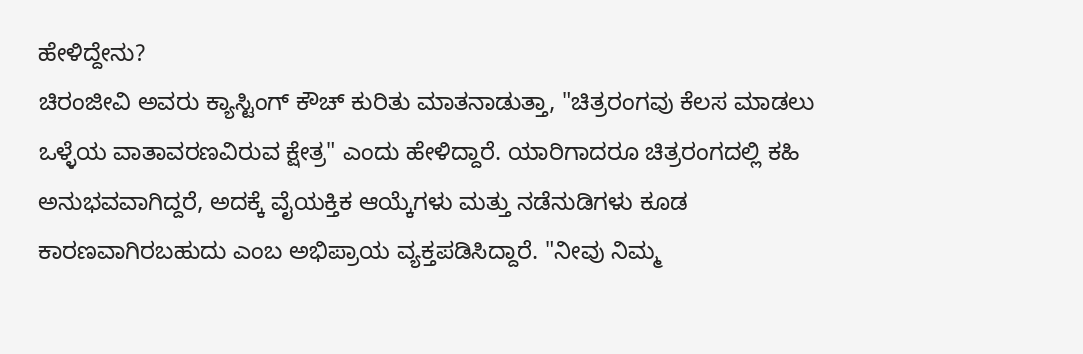ಹೇಳಿದ್ದೇನು?
ಚಿರಂಜೀವಿ ಅವರು ಕ್ಯಾಸ್ಟಿಂಗ್ ಕೌಚ್ ಕುರಿತು ಮಾತನಾಡುತ್ತಾ, "ಚಿತ್ರರಂಗವು ಕೆಲಸ ಮಾಡಲು ಒಳ್ಳೆಯ ವಾತಾವರಣವಿರುವ ಕ್ಷೇತ್ರ" ಎಂದು ಹೇಳಿದ್ದಾರೆ. ಯಾರಿಗಾದರೂ ಚಿತ್ರರಂಗದಲ್ಲಿ ಕಹಿ ಅನುಭವವಾಗಿದ್ದರೆ, ಅದಕ್ಕೆ ವೈಯಕ್ತಿಕ ಆಯ್ಕೆಗಳು ಮತ್ತು ನಡೆನುಡಿಗಳು ಕೂಡ ಕಾರಣವಾಗಿರಬಹುದು ಎಂಬ ಅಭಿಪ್ರಾಯ ವ್ಯಕ್ತಪಡಿಸಿದ್ದಾರೆ. "ನೀವು ನಿಮ್ಮ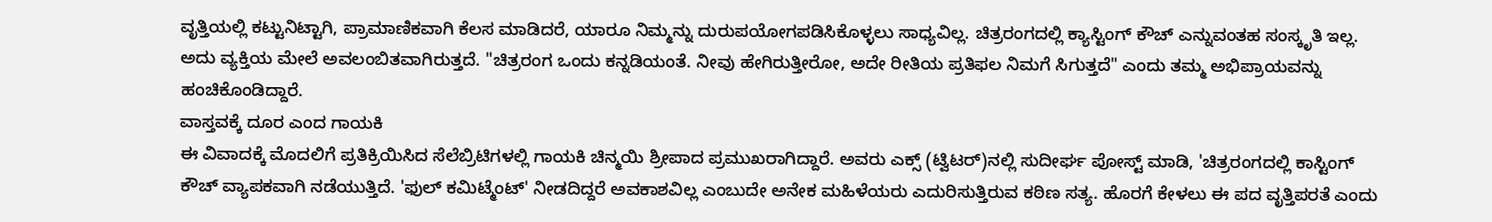ವೃತ್ತಿಯಲ್ಲಿ ಕಟ್ಟುನಿಟ್ಟಾಗಿ, ಪ್ರಾಮಾಣಿಕವಾಗಿ ಕೆಲಸ ಮಾಡಿದರೆ, ಯಾರೂ ನಿಮ್ಮನ್ನು ದುರುಪಯೋಗಪಡಿಸಿಕೊಳ್ಳಲು ಸಾಧ್ಯವಿಲ್ಲ. ಚಿತ್ರರಂಗದಲ್ಲಿ ಕ್ಯಾಸ್ಟಿಂಗ್ ಕೌಚ್ ಎನ್ನುವಂತಹ ಸಂಸ್ಕೃತಿ ಇಲ್ಲ. ಅದು ವ್ಯಕ್ತಿಯ ಮೇಲೆ ಅವಲಂಬಿತವಾಗಿರುತ್ತದೆ. "ಚಿತ್ರರಂಗ ಒಂದು ಕನ್ನಡಿಯಂತೆ. ನೀವು ಹೇಗಿರುತ್ತೀರೋ, ಅದೇ ರೀತಿಯ ಪ್ರತಿಫಲ ನಿಮಗೆ ಸಿಗುತ್ತದೆ" ಎಂದು ತಮ್ಮ ಅಭಿಪ್ರಾಯವನ್ನು ಹಂಚಿಕೊಂಡಿದ್ದಾರೆ.
ವಾಸ್ತವಕ್ಕೆ ದೂರ ಎಂದ ಗಾಯಕಿ
ಈ ವಿವಾದಕ್ಕೆ ಮೊದಲಿಗೆ ಪ್ರತಿಕ್ರಿಯಿಸಿದ ಸೆಲೆಬ್ರಿಟಿಗಳಲ್ಲಿ ಗಾಯಕಿ ಚಿನ್ಮಯಿ ಶ್ರೀಪಾದ ಪ್ರಮುಖರಾಗಿದ್ದಾರೆ. ಅವರು ಎಕ್ಸ್ (ಟ್ವಿಟರ್)ನಲ್ಲಿ ಸುದೀರ್ಘ ಪೋಸ್ಟ್ ಮಾಡಿ, 'ಚಿತ್ರರಂಗದಲ್ಲಿ ಕಾಸ್ಟಿಂಗ್ ಕೌಚ್ ವ್ಯಾಪಕವಾಗಿ ನಡೆಯುತ್ತಿದೆ. 'ಫುಲ್ ಕಮಿಟ್ಮೆಂಟ್' ನೀಡದಿದ್ದರೆ ಅವಕಾಶವಿಲ್ಲ ಎಂಬುದೇ ಅನೇಕ ಮಹಿಳೆಯರು ಎದುರಿಸುತ್ತಿರುವ ಕಠಿಣ ಸತ್ಯ. ಹೊರಗೆ ಕೇಳಲು ಈ ಪದ ವೃತ್ತಿಪರತೆ ಎಂದು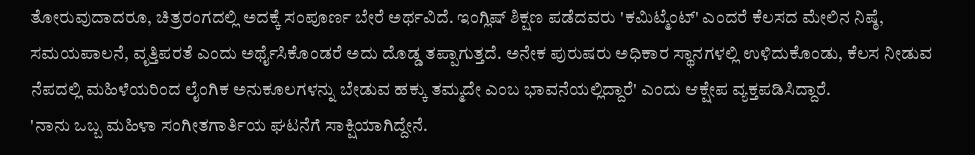ತೋರುವುದಾದರೂ, ಚಿತ್ರರಂಗದಲ್ಲಿ ಅದಕ್ಕೆ ಸಂಪೂರ್ಣ ಬೇರೆ ಅರ್ಥವಿದೆ. ಇಂಗ್ಲಿಷ್ ಶಿಕ್ಷಣ ಪಡೆದವರು 'ಕಮಿಟ್ಮೆಂಟ್' ಎಂದರೆ ಕೆಲಸದ ಮೇಲಿನ ನಿಷ್ಠೆ, ಸಮಯಪಾಲನೆ, ವೃತ್ತಿಪರತೆ ಎಂದು ಅರ್ಥೈಸಿಕೊಂಡರೆ ಅದು ದೊಡ್ಡ ತಪ್ಪಾಗುತ್ತದೆ. ಅನೇಕ ಪುರುಷರು ಅಧಿಕಾರ ಸ್ಥಾನಗಳಲ್ಲಿ ಉಳಿದುಕೊಂಡು, ಕೆಲಸ ನೀಡುವ ನೆಪದಲ್ಲಿ ಮಹಿಳೆಯರಿಂದ ಲೈಂಗಿಕ ಅನುಕೂಲಗಳನ್ನು ಬೇಡುವ ಹಕ್ಕು ತಮ್ಮದೇ ಎಂಬ ಭಾವನೆಯಲ್ಲಿದ್ದಾರೆ' ಎಂದು ಆಕ್ಷೇಪ ವ್ಯಕ್ತಪಡಿಸಿದ್ದಾರೆ.
'ನಾನು ಒಬ್ಬ ಮಹಿಳಾ ಸಂಗೀತಗಾರ್ತಿಯ ಘಟನೆಗೆ ಸಾಕ್ಷಿಯಾಗಿದ್ದೇನೆ.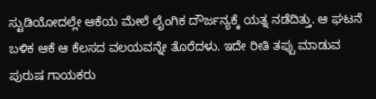ಸ್ಟುಡಿಯೋದಲ್ಲೇ ಆಕೆಯ ಮೇಲೆ ಲೈಂಗಿಕ ದೌರ್ಜನ್ಯಕ್ಕೆ ಯತ್ನ ನಡೆದಿತ್ತು. ಆ ಘಟನೆ ಬಳಿಕ ಆಕೆ ಆ ಕೆಲಸದ ವಲಯವನ್ನೇ ತೊರೆದಳು. ಇದೇ ರೀತಿ ತಪ್ಪು ಮಾಡುವ ಪುರುಷ ಗಾಯಕರು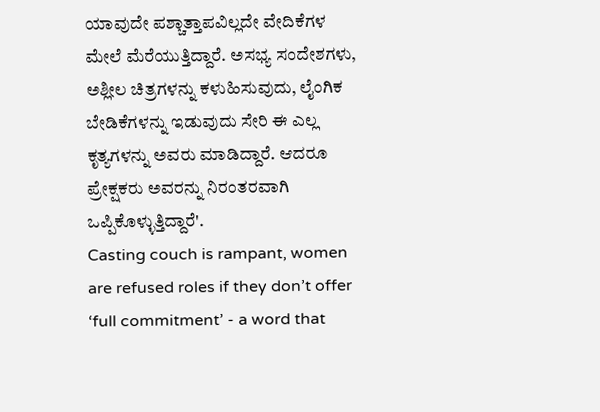ಯಾವುದೇ ಪಶ್ಚಾತ್ತಾಪವಿಲ್ಲದೇ ವೇದಿಕೆಗಳ ಮೇಲೆ ಮೆರೆಯುತ್ತಿದ್ದಾರೆ. ಅಸಭ್ಯ ಸಂದೇಶಗಳು, ಅಶ್ಲೀಲ ಚಿತ್ರಗಳನ್ನು ಕಳುಹಿಸುವುದು, ಲೈಂಗಿಕ ಬೇಡಿಕೆಗಳನ್ನು ಇಡುವುದು ಸೇರಿ ಈ ಎಲ್ಲ ಕೃತ್ಯಗಳನ್ನು ಅವರು ಮಾಡಿದ್ದಾರೆ. ಆದರೂ ಪ್ರೇಕ್ಷಕರು ಅವರನ್ನು ನಿರಂತರವಾಗಿ ಒಪ್ಪಿಕೊಳ್ಳುತ್ತಿದ್ದಾರೆ'.
Casting couch is rampant, women are refused roles if they don’t offer ‘full commitment’ - a word that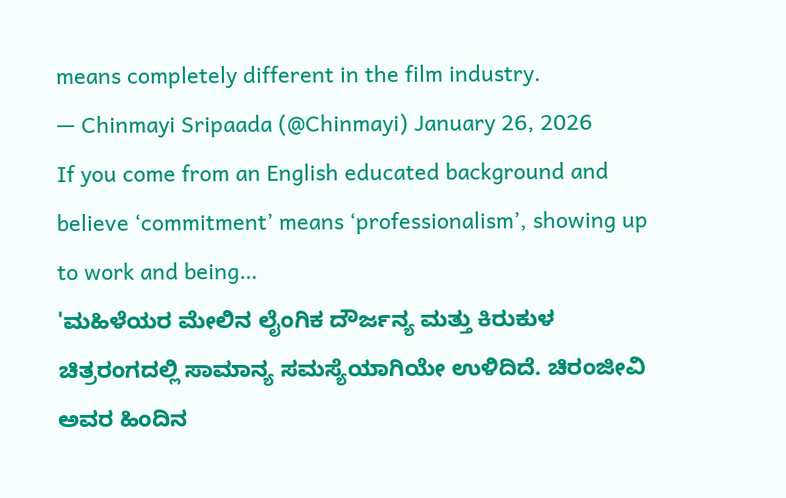means completely different in the film industry.
— Chinmayi Sripaada (@Chinmayi) January 26, 2026
If you come from an English educated background and believe ‘commitment’ means ‘professionalism’, showing up to work and being…
'ಮಹಿಳೆಯರ ಮೇಲಿನ ಲೈಂಗಿಕ ದೌರ್ಜನ್ಯ ಮತ್ತು ಕಿರುಕುಳ ಚಿತ್ರರಂಗದಲ್ಲಿ ಸಾಮಾನ್ಯ ಸಮಸ್ಯೆಯಾಗಿಯೇ ಉಳಿದಿದೆ. ಚಿರಂಜೀವಿ ಅವರ ಹಿಂದಿನ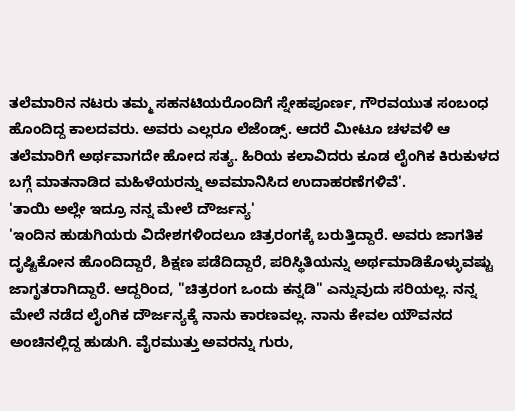ತಲೆಮಾರಿನ ನಟರು ತಮ್ಮ ಸಹನಟಿಯರೊಂದಿಗೆ ಸ್ನೇಹಪೂರ್ಣ, ಗೌರವಯುತ ಸಂಬಂಧ ಹೊಂದಿದ್ದ ಕಾಲದವರು. ಅವರು ಎಲ್ಲರೂ ಲೆಜೆಂಡ್ಸ್. ಆದರೆ ಮೀಟೂ ಚಳವಳಿ ಆ ತಲೆಮಾರಿಗೆ ಅರ್ಥವಾಗದೇ ಹೋದ ಸತ್ಯ. ಹಿರಿಯ ಕಲಾವಿದರು ಕೂಡ ಲೈಂಗಿಕ ಕಿರುಕುಳದ ಬಗ್ಗೆ ಮಾತನಾಡಿದ ಮಹಿಳೆಯರನ್ನು ಅವಮಾನಿಸಿದ ಉದಾಹರಣೆಗಳಿವೆ'.
'ತಾಯಿ ಅಲ್ಲೇ ಇದ್ರೂ ನನ್ನ ಮೇಲೆ ದೌರ್ಜನ್ಯ'
'ಇಂದಿನ ಹುಡುಗಿಯರು ವಿದೇಶಗಳಿಂದಲೂ ಚಿತ್ರರಂಗಕ್ಕೆ ಬರುತ್ತಿದ್ದಾರೆ. ಅವರು ಜಾಗತಿಕ ದೃಷ್ಟಿಕೋನ ಹೊಂದಿದ್ದಾರೆ, ಶಿಕ್ಷಣ ಪಡೆದಿದ್ದಾರೆ, ಪರಿಸ್ಥಿತಿಯನ್ನು ಅರ್ಥಮಾಡಿಕೊಳ್ಳುವಷ್ಟು ಜಾಗೃತರಾಗಿದ್ದಾರೆ. ಆದ್ದರಿಂದ, "ಚಿತ್ರರಂಗ ಒಂದು ಕನ್ನಡಿ" ಎನ್ನುವುದು ಸರಿಯಲ್ಲ. ನನ್ನ ಮೇಲೆ ನಡೆದ ಲೈಂಗಿಕ ದೌರ್ಜನ್ಯಕ್ಕೆ ನಾನು ಕಾರಣವಲ್ಲ. ನಾನು ಕೇವಲ ಯೌವನದ ಅಂಚಿನಲ್ಲಿದ್ದ ಹುಡುಗಿ. ವೈರಮುತ್ತು ಅವರನ್ನು ಗುರು,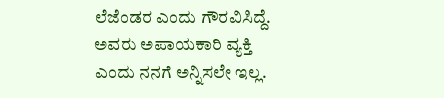ಲೆಜೆಂಡರ ಎಂದು ಗೌರವಿಸಿದ್ದೆ. ಅವರು ಅಪಾಯಕಾರಿ ವ್ಯಕ್ತಿ ಎಂದು ನನಗೆ ಅನ್ನಿಸಲೇ ಇಲ್ಲ.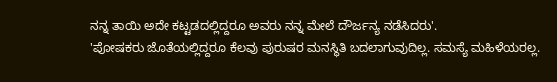ನನ್ನ ತಾಯಿ ಅದೇ ಕಟ್ಟಡದಲ್ಲಿದ್ದರೂ ಅವರು ನನ್ನ ಮೇಲೆ ದೌರ್ಜನ್ಯ ನಡೆಸಿದರು'.
'ಪೋಷಕರು ಜೊತೆಯಲ್ಲಿದ್ದರೂ ಕೆಲವು ಪುರುಷರ ಮನಸ್ಥಿತಿ ಬದಲಾಗುವುದಿಲ್ಲ. ಸಮಸ್ಯೆ ಮಹಿಳೆಯರಲ್ಲ.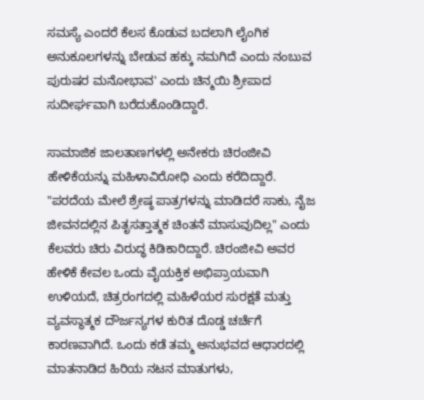ಸಮಸ್ಯೆ ಎಂದರೆ ಕೆಲಸ ಕೊಡುವ ಬದಲಾಗಿ ಲೈಂಗಿಕ ಅನುಕೂಲಗಳನ್ನು ಬೇಡುವ ಹಕ್ಕು ನಮಗಿದೆ ಎಂದು ನಂಬುವ ಪುರುಷರ ಮನೋಭಾವ' ಎಂದು ಚಿನ್ಮಯಿ ಶ್ರೀಪಾದ ಸುದೀರ್ಘವಾಗಿ ಬರೆದುಕೊಂಡಿದ್ದಾರೆ.

ಸಾಮಾಜಿಕ ಜಾಲತಾಣಗಳಲ್ಲಿ ಅನೇಕರು ಚಿರಂಜೀವಿ ಹೇಳಿಕೆಯನ್ನು ಮಹಿಳಾವಿರೋಧಿ ಎಂದು ಕರೆದಿದ್ದಾರೆ. "ಪರದೆಯ ಮೇಲೆ ಶ್ರೇಷ್ಠ ಪಾತ್ರಗಳನ್ನು ಮಾಡಿದರೆ ಸಾಕು, ನೈಜ ಜೀವನದಲ್ಲಿನ ಪಿತೃಸತ್ತಾತ್ಮಕ ಚಿಂತನೆ ಮಾಸುವುದಿಲ್ಲ" ಎಂದು ಕೆಲವರು ಚಿರು ವಿರುದ್ಧ ಕಿಡಿಕಾರಿದ್ದಾರೆ. ಚಿರಂಜೀವಿ ಅವರ ಹೇಳಿಕೆ ಕೇವಲ ಒಂದು ವೈಯಕ್ತಿಕ ಅಭಿಪ್ರಾಯವಾಗಿ ಉಳಿಯದೆ, ಚಿತ್ರರಂಗದಲ್ಲಿ ಮಹಿಳೆಯರ ಸುರಕ್ಷತೆ ಮತ್ತು ವ್ಯವಸ್ಥಾತ್ಮಕ ದೌರ್ಜನ್ಯಗಳ ಕುರಿತ ದೊಡ್ಡ ಚರ್ಚೆಗೆ ಕಾರಣವಾಗಿದೆ. ಒಂದು ಕಡೆ ತಮ್ಮ ಅನುಭವದ ಆಧಾರದಲ್ಲಿ ಮಾತನಾಡಿದ ಹಿರಿಯ ನಟನ ಮಾತುಗಳು,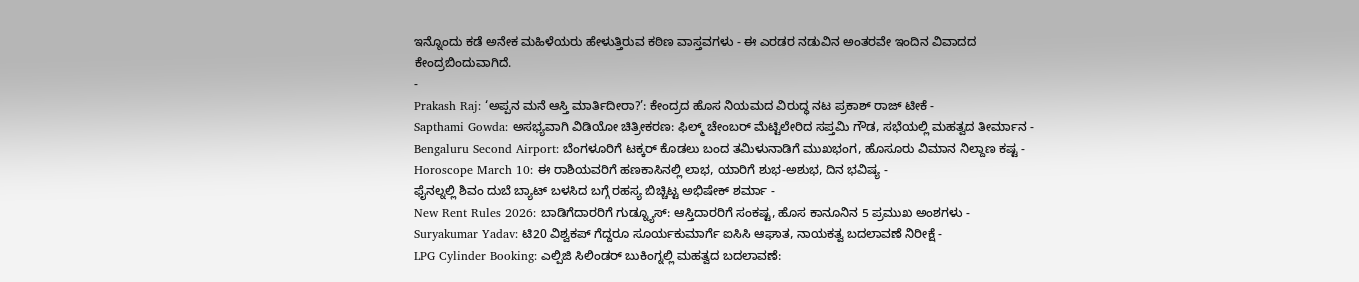ಇನ್ನೊಂದು ಕಡೆ ಅನೇಕ ಮಹಿಳೆಯರು ಹೇಳುತ್ತಿರುವ ಕಠಿಣ ವಾಸ್ತವಗಳು - ಈ ಎರಡರ ನಡುವಿನ ಅಂತರವೇ ಇಂದಿನ ವಿವಾದದ ಕೇಂದ್ರಬಿಂದುವಾಗಿದೆ.
-
Prakash Raj: ‘ಅಪ್ಪನ ಮನೆ ಆಸ್ತಿ ಮಾರ್ತಿದೀರಾ?’: ಕೇಂದ್ರದ ಹೊಸ ನಿಯಮದ ವಿರುದ್ಧ ನಟ ಪ್ರಕಾಶ್ ರಾಜ್ ಟೀಕೆ -
Sapthami Gowda: ಅಸಭ್ಯವಾಗಿ ವಿಡಿಯೋ ಚಿತ್ರೀಕರಣ: ಫಿಲ್ಮ್ ಚೇಂಬರ್ ಮೆಟ್ಟಿಲೇರಿದ ಸಪ್ತಮಿ ಗೌಡ, ಸಭೆಯಲ್ಲಿ ಮಹತ್ವದ ತೀರ್ಮಾನ -
Bengaluru Second Airport: ಬೆಂಗಳೂರಿಗೆ ಟಕ್ಕರ್ ಕೊಡಲು ಬಂದ ತಮಿಳುನಾಡಿಗೆ ಮುಖಭಂಗ, ಹೊಸೂರು ವಿಮಾನ ನಿಲ್ದಾಣ ಕಷ್ಟ -
Horoscope March 10: ಈ ರಾಶಿಯವರಿಗೆ ಹಣಕಾಸಿನಲ್ಲಿ ಲಾಭ, ಯಾರಿಗೆ ಶುಭ-ಅಶುಭ, ದಿನ ಭವಿಷ್ಯ -
ಫೈನಲ್ನಲ್ಲಿ ಶಿವಂ ದುಬೆ ಬ್ಯಾಟ್ ಬಳಸಿದ ಬಗ್ಗೆ ರಹಸ್ಯ ಬಿಚ್ಚಿಟ್ಟ ಅಭಿಷೇಕ್ ಶರ್ಮಾ -
New Rent Rules 2026: ಬಾಡಿಗೆದಾರರಿಗೆ ಗುಡ್ನ್ಯೂಸ್: ಆಸ್ತಿದಾರರಿಗೆ ಸಂಕಷ್ಟ, ಹೊಸ ಕಾನೂನಿನ 5 ಪ್ರಮುಖ ಅಂಶಗಳು -
Suryakumar Yadav: ಟಿ20 ವಿಶ್ವಕಪ್ ಗೆದ್ದರೂ ಸೂರ್ಯಕುಮಾರ್ಗೆ ಐಸಿಸಿ ಆಘಾತ, ನಾಯಕತ್ವ ಬದಲಾವಣೆ ನಿರೀಕ್ಷೆ -
LPG Cylinder Booking: ಎಲ್ಪಿಜಿ ಸಿಲಿಂಡರ್ ಬುಕಿಂಗ್ನಲ್ಲಿ ಮಹತ್ವದ ಬದಲಾವಣೆ: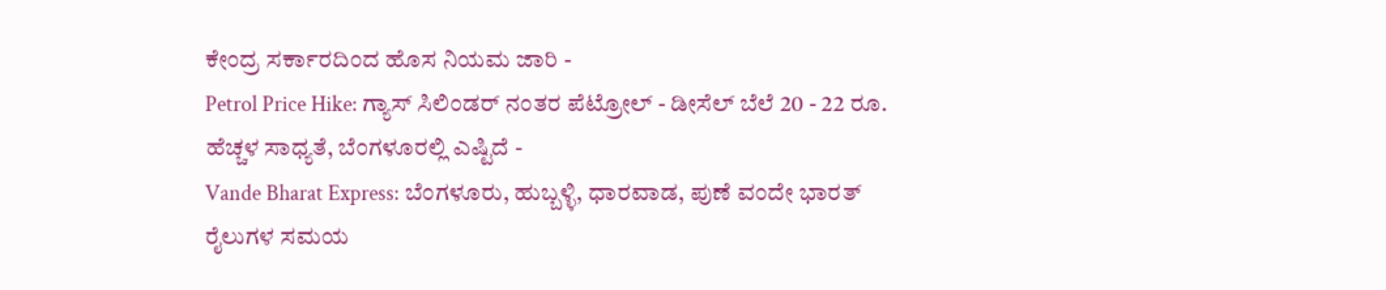ಕೇಂದ್ರ ಸರ್ಕಾರದಿಂದ ಹೊಸ ನಿಯಮ ಜಾರಿ -
Petrol Price Hike: ಗ್ಯಾಸ್ ಸಿಲಿಂಡರ್ ನಂತರ ಪೆಟ್ರೋಲ್ - ಡೀಸೆಲ್ ಬೆಲೆ 20 - 22 ರೂ. ಹೆಚ್ಚಳ ಸಾಧ್ಯತೆ, ಬೆಂಗಳೂರಲ್ಲಿ ಎಷ್ಟಿದೆ -
Vande Bharat Express: ಬೆಂಗಳೂರು, ಹುಬ್ಬಳ್ಳಿ, ಧಾರವಾಡ, ಪುಣೆ ವಂದೇ ಭಾರತ್ ರೈಲುಗಳ ಸಮಯ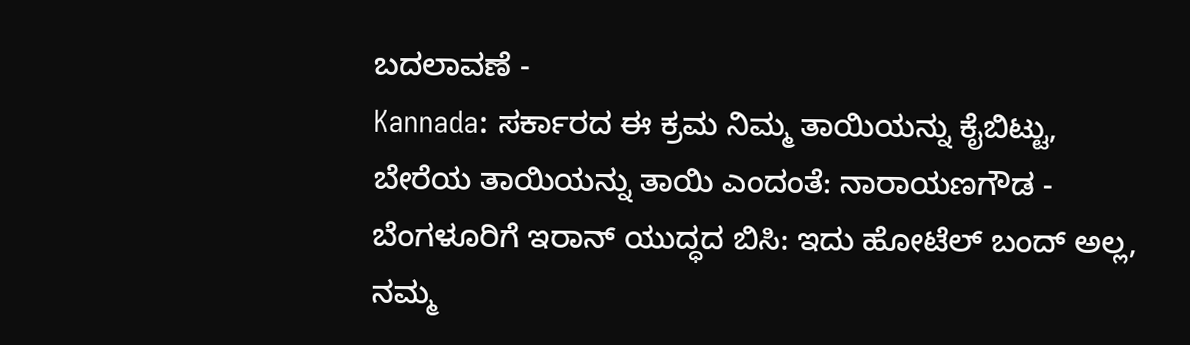ಬದಲಾವಣೆ -
Kannada: ಸರ್ಕಾರದ ಈ ಕ್ರಮ ನಿಮ್ಮ ತಾಯಿಯನ್ನು ಕೈಬಿಟ್ಟು, ಬೇರೆಯ ತಾಯಿಯನ್ನು ತಾಯಿ ಎಂದಂತೆ: ನಾರಾಯಣಗೌಡ -
ಬೆಂಗಳೂರಿಗೆ ಇರಾನ್ ಯುದ್ಧದ ಬಿಸಿ: ಇದು ಹೋಟೆಲ್ ಬಂದ್ ಅಲ್ಲ, ನಮ್ಮ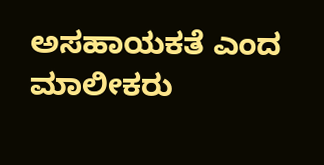ಅಸಹಾಯಕತೆ ಎಂದ ಮಾಲೀಕರು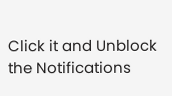Click it and Unblock the Notifications